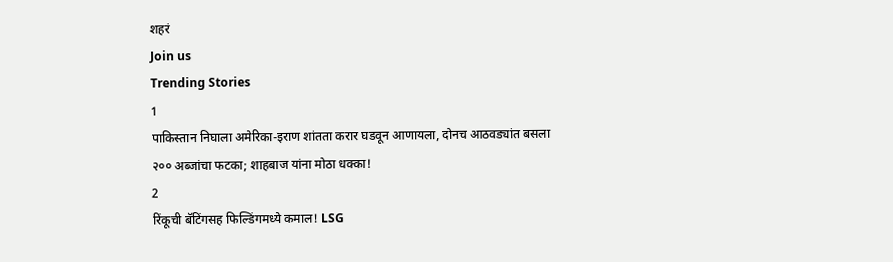शहरं
Join us
Trending Stories
1
पाकिस्तान निघाला अमेरिका-इराण शांतता करार घडवून आणायला, दोनच आठवड्यांत बसला २०० अब्जांचा फटका; शाहबाज यांना मोठा धक्का!
2
रिंकूची बॅटिंगसह फिल्डिंगमध्ये कमाल! LSG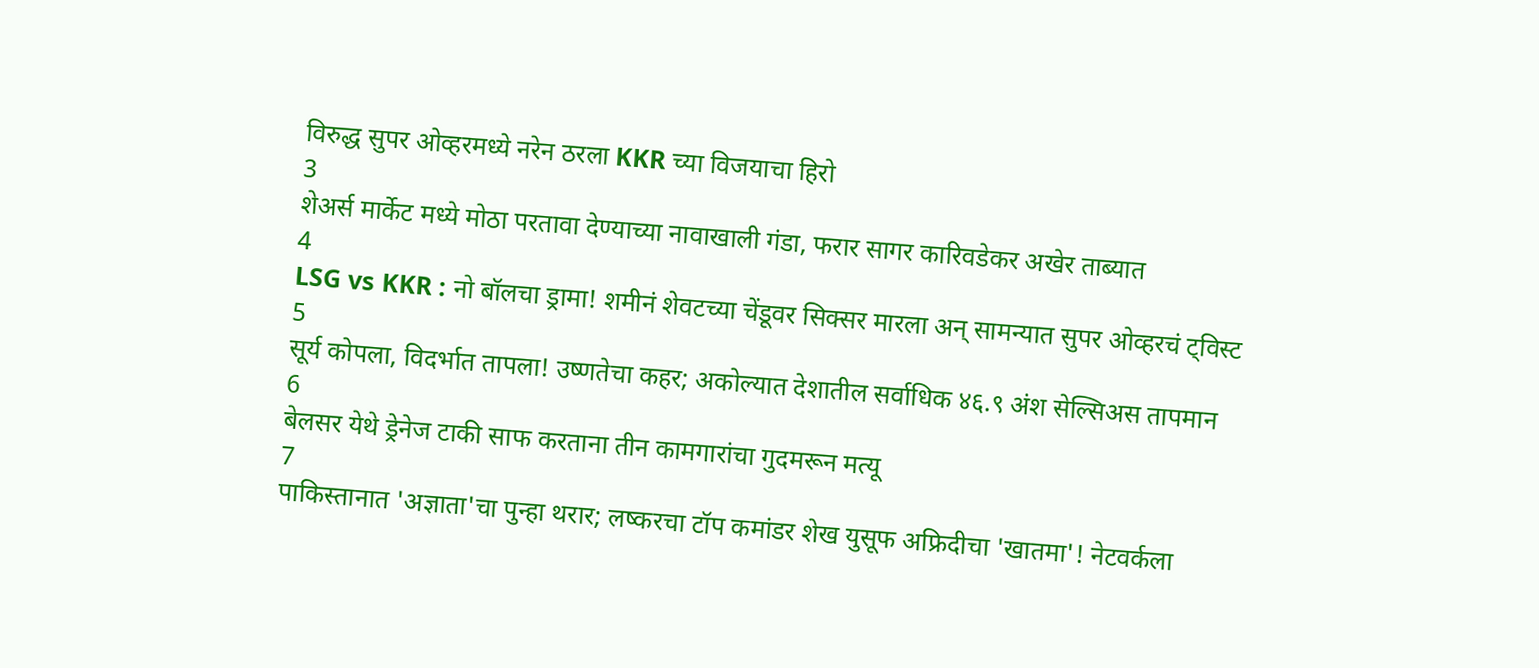विरुद्ध सुपर ओव्हरमध्ये नरेन ठरला KKR च्या विजयाचा हिरो
3
शेअर्स मार्केट मध्ये मोठा परतावा देण्याच्या नावाखाली गंडा, फरार सागर कारिवडेकर अखेर ताब्यात
4
LSG vs KKR : नो बॉलचा ड्रामा! शमीनं शेवटच्या चेंडूवर सिक्सर मारला अन् सामन्यात सुपर ओव्हरचं ट्विस्ट
5
सूर्य कोपला, विदर्भात तापला! उष्णतेचा कहर; अकोल्यात देशातील सर्वाधिक ४६.९ अंश सेल्सिअस तापमान
6
बेलसर येथे ड्रेनेज टाकी साफ करताना तीन कामगारांचा गुदमरून मत्यू
7
पाकिस्तानात 'अज्ञाता'चा पुन्हा थरार; लष्करचा टॉप कमांडर शेख युसूफ अफ्रिदीचा 'खातमा'! नेटवर्कला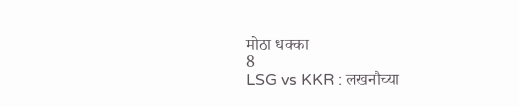मोठा धक्का
8
LSG vs KKR : लखनौच्या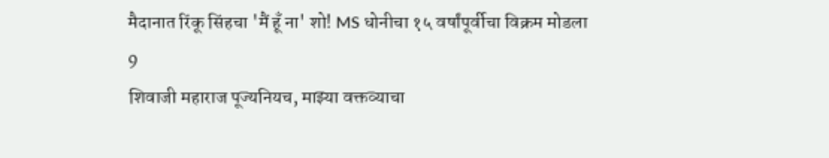मैदानात रिंकू सिंहचा 'मैं हूँ ना' शो! MS धोनीचा १५ वर्षांपूर्वीचा विक्रम मोडला
9
शिवाजी महाराज पूज्यनियच, माझ्या वक्तव्याचा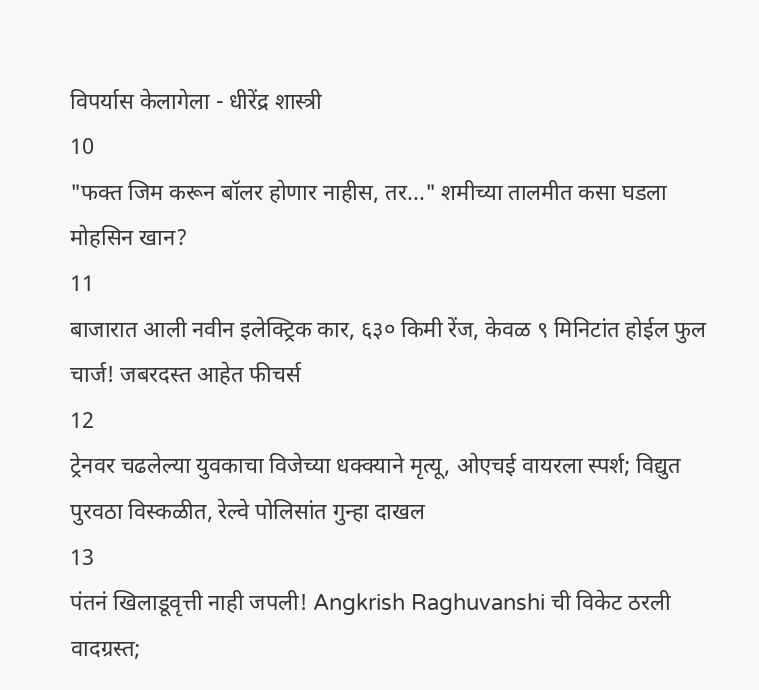विपर्यास केलागेला - धीरेंद्र शास्त्री
10
"फक्त जिम करून बॉलर होणार नाहीस, तर..." शमीच्या तालमीत कसा घडला मोहसिन खान?
11
बाजारात आली नवीन इलेक्ट्रिक कार, ६३० किमी रेंज, केवळ ९ मिनिटांत होईल फुल चार्ज! जबरदस्त आहेत फीचर्स
12
ट्रेनवर चढलेल्या युवकाचा विजेच्या धक्क्याने मृत्यू, ओएचई वायरला स्पर्श; विद्युत पुरवठा विस्कळीत, रेल्वे पोलिसांत गुन्हा दाखल
13
पंतनं खिलाडूवृत्ती नाही जपली! Angkrish Raghuvanshi ची विकेट ठरली वादग्रस्त;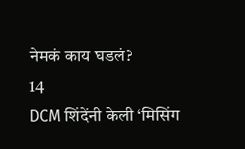नेमकं काय घडलं?
14
DCM शिंदेंनी केली ‘मिसिंग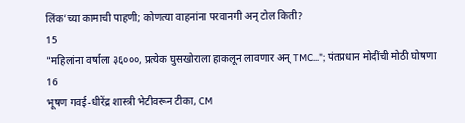लिंक’च्या कामाची पाहणी; कोणत्या वाहनांना परवानगी अन् टोल किती?
15
"महिलांना वर्षाला ३६०००, प्रत्येक घुसखोराला हाकलून लावणार अन् TMC..."; पंतप्रधान मोदींची मोठी घोषणा
16
भूषण गवई-धीरेंद्र शास्त्री भेटीवरून टीका, CM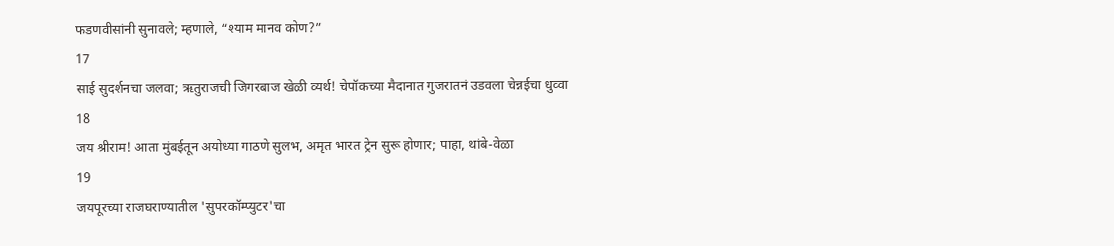फडणवीसांनी सुनावले; म्हणाले, “श्याम मानव कोण?”
17
साई सुदर्शनचा जलवा; ऋतुराजची जिगरबाज खेळी व्यर्थ! चेपॉकच्या मैदानात गुजरातनं उडवला चेन्नईचा धुव्वा
18
जय श्रीराम! आता मुंबईतून अयोध्या गाठणे सुलभ, अमृत भारत ट्रेन सुरू होणार; पाहा, थांबे-वेळा
19
जयपूरच्या राजघराण्यातील 'सुपरकॉम्प्युटर'चा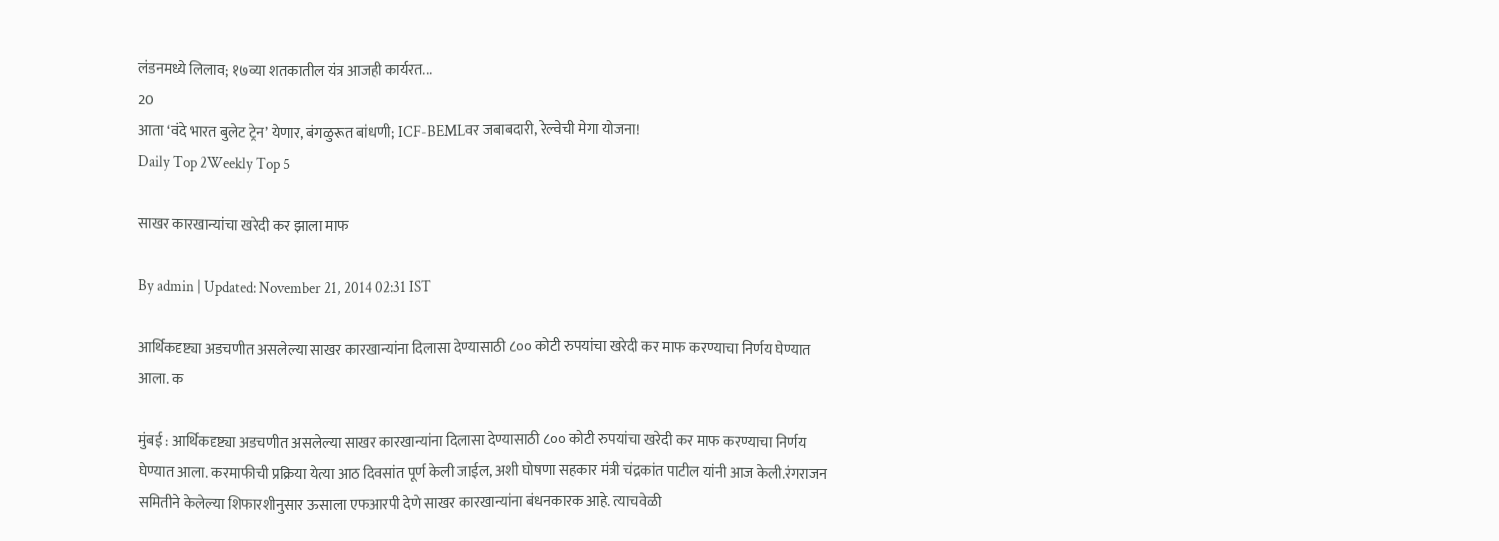लंडनमध्ये लिलाव; १७व्या शतकातील यंत्र आजही कार्यरत...
20
आता ‘वंदे भारत बुलेट ट्रेन’ येणार, बंगळुरूत बांधणी; ICF-BEMLवर जबाबदारी, रेल्वेची मेगा योजना!
Daily Top 2Weekly Top 5

साखर कारखान्यांचा खरेदी कर झाला माफ

By admin | Updated: November 21, 2014 02:31 IST

आर्थिकदृष्ट्या अडचणीत असलेल्या साखर कारखान्यांना दिलासा देण्यासाठी ८०० कोटी रुपयांचा खरेदी कर माफ करण्याचा निर्णय घेण्यात आला. क

मुंबई : आर्थिकदृष्ट्या अडचणीत असलेल्या साखर कारखान्यांना दिलासा देण्यासाठी ८०० कोटी रुपयांचा खरेदी कर माफ करण्याचा निर्णय घेण्यात आला. करमाफीची प्रक्रिया येत्या आठ दिवसांत पूर्ण केली जाईल, अशी घोषणा सहकार मंत्री चंद्रकांत पाटील यांनी आज केली.रंगराजन समितीने केलेल्या शिफारशीनुसार ऊसाला एफआरपी देणे साखर कारखान्यांना बंधनकारक आहे. त्याचवेळी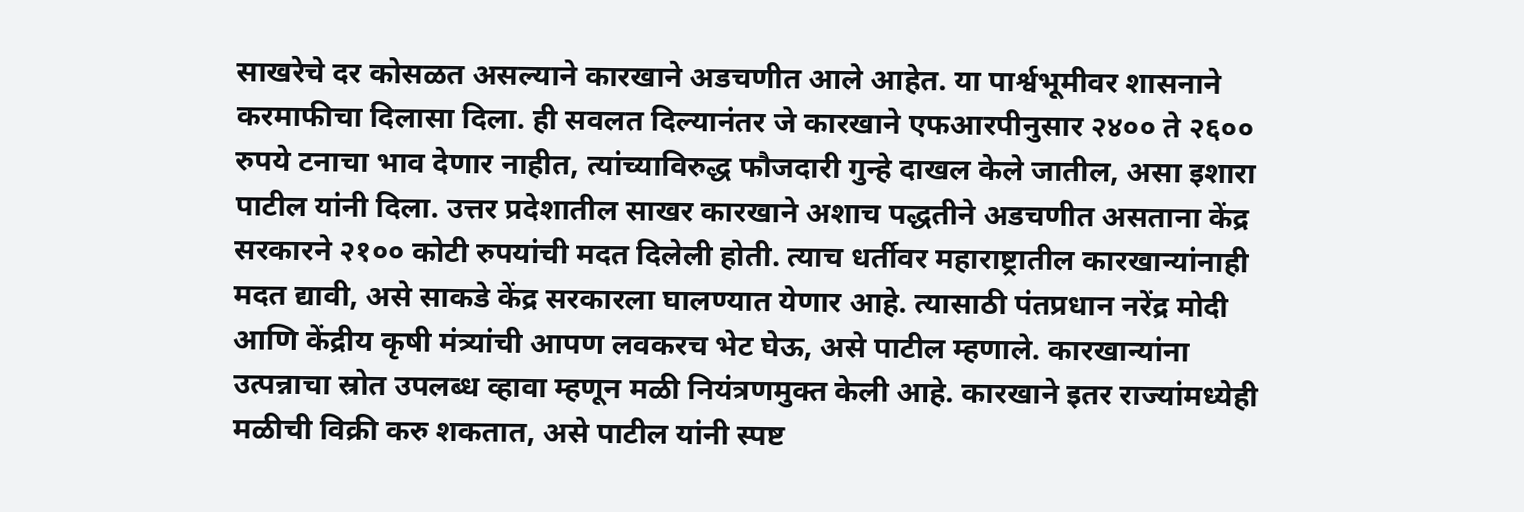साखरेचे दर कोसळत असल्याने कारखाने अडचणीत आले आहेत. या पार्श्वभूमीवर शासनाने करमाफीचा दिलासा दिला. ही सवलत दिल्यानंतर जे कारखाने एफआरपीनुसार २४०० ते २६०० रुपये टनाचा भाव देणार नाहीत, त्यांच्याविरुद्ध फौजदारी गुन्हे दाखल केले जातील, असा इशारा पाटील यांनी दिला. उत्तर प्रदेशातील साखर कारखाने अशाच पद्धतीने अडचणीत असताना केंद्र सरकारने २१०० कोटी रुपयांची मदत दिलेली होती. त्याच धर्तीवर महाराष्ट्रातील कारखान्यांनाही मदत द्यावी, असे साकडे केंद्र सरकारला घालण्यात येणार आहे. त्यासाठी पंतप्रधान नरेंद्र मोदी आणि केंद्रीय कृषी मंत्र्यांची आपण लवकरच भेट घेऊ, असे पाटील म्हणाले. कारखान्यांना उत्पन्नाचा स्रोत उपलब्ध व्हावा म्हणून मळी नियंत्रणमुक्त केली आहे. कारखाने इतर राज्यांमध्येही मळीची विक्री करु शकतात, असे पाटील यांनी स्पष्ट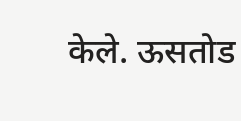केले. ऊसतोड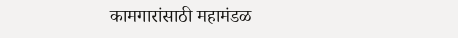कामगारांसाठी महामंडळ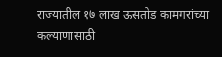राज्यातील १७ लाख ऊसतोड कामगरांच्या कल्याणासाठी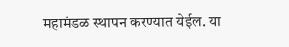महामंडळ स्थापन करण्यात येईल. या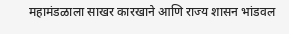महामंडळाला साखर कारखाने आणि राज्य शासन भांडवल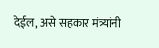देईल, असे सहकार मंत्र्यांनी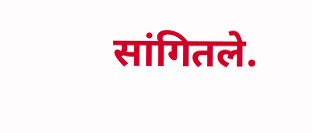सांगितले.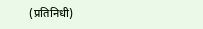(प्रतिनिधी)